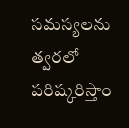సమస్యలను త్వరలో పరిష్కరిస్తాం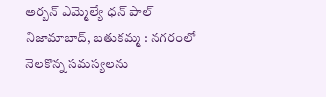అర్బన్ ఎమ్మెల్యే ధన్ పాల్ నిజామాబాద్, బతుకమ్మ : నగరంలో నెలకొన్న సమస్యలను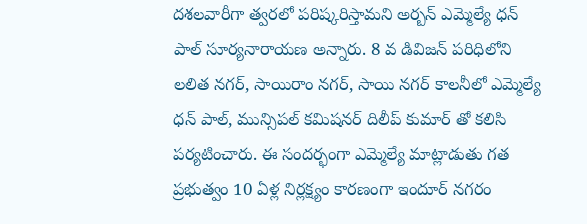దశలవారీగా త్వరలో పరిష్కరిస్తామని అర్బన్ ఎమ్మెల్యే ధన్ పాల్ సూర్యనారాయణ అన్నారు. 8 వ డివిజన్ పరిధిలోని లలిత నగర్, సాయిరాం నగర్, సాయి నగర్ కాలనీలో ఎమ్మెల్యే ధన్ పాల్, మున్సిపల్ కమిషనర్ దిలీప్ కుమార్ తో కలిసి పర్యటించారు. ఈ సందర్భంగా ఎమ్మెల్యే మాట్లాడుతు గత ప్రభుత్వం 10 ఏళ్ల నిర్లక్ష్యం కారణంగా ఇందూర్ నగరం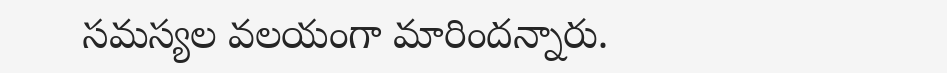సమస్యల వలయంగా మారిందన్నారు.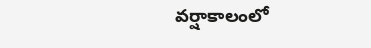వర్షాకాలంలో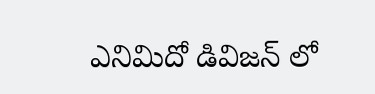ఎనిమిదో డివిజన్ లో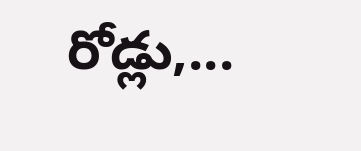రోడ్లు,...